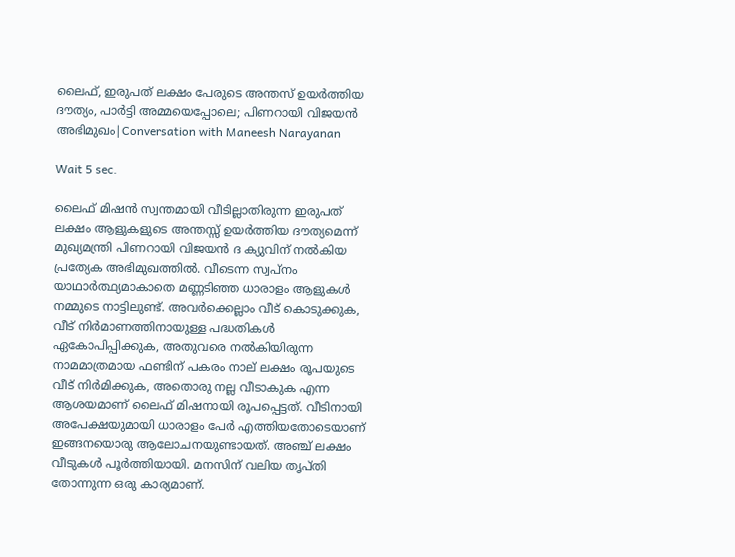ലൈഫ്, ഇരുപത് ലക്ഷം പേരുടെ അന്തസ് ഉയർത്തിയ ദൗത്യം, പാർട്ടി അമ്മയെപ്പോലെ; പിണറായി വിജയൻ അഭിമുഖം|Conversation with Maneesh Narayanan

Wait 5 sec.

ലൈഫ് മിഷൻ സ്വന്തമായി വീടില്ലാതിരുന്ന ഇരുപത് ലക്ഷം ആളുകളുടെ അന്തസ്സ് ഉയർത്തിയ ദൗത്യമെന്ന് മുഖ്യമന്ത്രി പിണറായി വിജയൻ ദ ക്യുവിന് നൽകിയ പ്രത്യേക അഭിമുഖത്തിൽ. വീടെന്ന സ്വപ്നം യാഥാർത്ഥ്യമാകാതെ മണ്ണടിഞ്ഞ ധാരാളം ആളുകൾ നമ്മുടെ നാട്ടിലുണ്ട്. അവർക്കെല്ലാം വീട് കൊടുക്കുക, വീട് നിർമാണത്തിനായുള്ള പദ്ധതികൾ ഏകോപിപ്പിക്കുക, അതുവരെ നൽകിയിരുന്ന നാമമാത്രമായ ഫണ്ടിന് പകരം നാല് ലക്ഷം രൂപയുടെ വീട് നിർമിക്കുക, അതൊരു നല്ല വീടാകുക എന്ന ആശയമാണ് ലൈഫ് മിഷനായി രൂപപ്പെട്ടത്. വീടിനായി അപേക്ഷയുമായി ധാരാളം പേർ എത്തിയതോടെയാണ് ഇങ്ങനയൊരു ആലോചനയുണ്ടായത്. അഞ്ച് ലക്ഷം വീടുകൾ പൂർത്തിയായി. മനസിന് വലിയ തൃപ്തി തോന്നുന്ന ഒരു കാര്യമാണ്.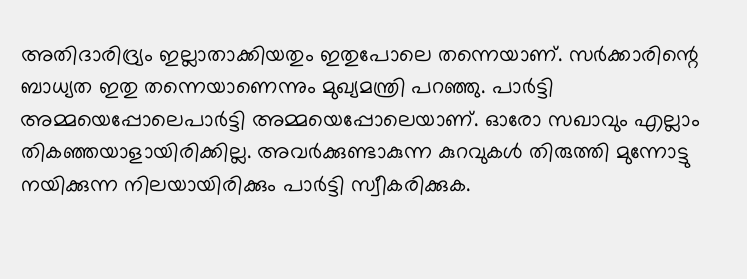അതിദാരിദ്ര്യം ഇല്ലാതാക്കിയതും ഇതുപോലെ തന്നെയാണ്. സർക്കാരിന്റെ ബാധ്യത ഇതു തന്നെയാണെന്നും മുഖ്യമന്ത്രി പറഞ്ഞു. പാർട്ടി അമ്മയെപ്പോലെപാർട്ടി അമ്മയെപ്പോലെയാണ്. ഓരോ സഖാവും എല്ലാം തികഞ്ഞയാളായിരിക്കില്ല. അവർക്കുണ്ടാകുന്ന കുറവുകൾ തിരുത്തി മുന്നോട്ടു നയിക്കുന്ന നിലയായിരിക്കും പാർട്ടി സ്വീകരിക്കുക.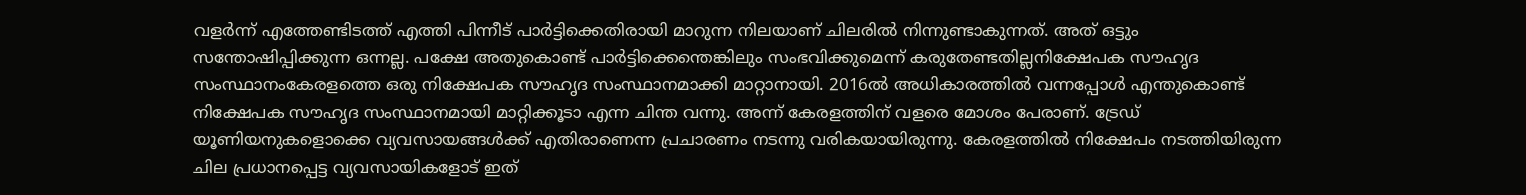വളർന്ന് എത്തേണ്ടിടത്ത് എത്തി പിന്നീട് പാർട്ടിക്കെതിരായി മാറുന്ന നിലയാണ് ചിലരിൽ നിന്നുണ്ടാകുന്നത്. അത് ഒട്ടും സന്തോഷിപ്പിക്കുന്ന ഒന്നല്ല. പക്ഷേ അതുകൊണ്ട് പാർട്ടിക്കെന്തെങ്കിലും സംഭവിക്കുമെന്ന് കരുതേണ്ടതില്ലനിക്ഷേപക സൗഹൃദ സംസ്ഥാനംകേരളത്തെ ഒരു നിക്ഷേപക സൗഹൃദ സംസ്ഥാനമാക്കി മാറ്റാനായി. 2016ൽ അധികാരത്തിൽ വന്നപ്പോൾ എന്തുകൊണ്ട് നിക്ഷേപക സൗഹൃദ സംസ്ഥാനമായി മാറ്റിക്കൂടാ എന്ന ചിന്ത വന്നു. അന്ന് കേരളത്തിന് വളരെ മോശം പേരാണ്. ട്രേഡ് യൂണിയനുകളൊക്കെ വ്യവസായങ്ങൾക്ക് എതിരാണെന്ന പ്രചാരണം നടന്നു വരികയായിരുന്നു. കേരളത്തിൽ നിക്ഷേപം നടത്തിയിരുന്ന ചില പ്രധാനപ്പെട്ട വ്യവസായികളോട് ഇത്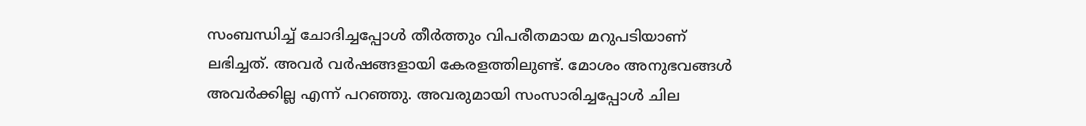സംബന്ധിച്ച് ചോദിച്ചപ്പോൾ തീർത്തും വിപരീതമായ മറുപടിയാണ് ലഭിച്ചത്. അവർ വർഷങ്ങളായി കേരളത്തിലുണ്ട്. മോശം അനുഭവങ്ങൾ അവർക്കില്ല എന്ന് പറഞ്ഞു. അവരുമായി സംസാരിച്ചപ്പോൾ ചില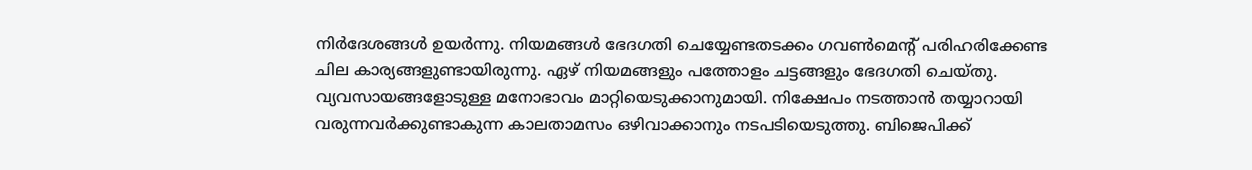നിർദേശങ്ങൾ ഉയർന്നു. നിയമങ്ങൾ ഭേദഗതി ചെയ്യേണ്ടതടക്കം ഗവൺമെന്റ് പരിഹരിക്കേണ്ട ചില കാര്യങ്ങളുണ്ടായിരുന്നു. ഏഴ് നിയമങ്ങളും പത്തോളം ചട്ടങ്ങളും ഭേദഗതി ചെയ്തു. വ്യവസായങ്ങളോടുള്ള മനോഭാവം മാറ്റിയെടുക്കാനുമായി. നിക്ഷേപം നടത്താൻ തയ്യാറായി വരുന്നവർക്കുണ്ടാകുന്ന കാലതാമസം ഒഴിവാക്കാനും നടപടിയെടുത്തു. ബിജെപിക്ക്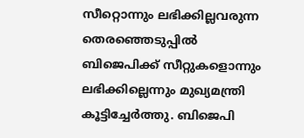സീറ്റൊന്നും ലഭിക്കില്ലവരുന്ന തെരഞ്ഞെടുപ്പിൽ ബിജെപിക്ക് സീറ്റുകളൊന്നും ലഭിക്കില്ലെന്നും മുഖ്യമന്ത്രി കൂട്ടിച്ചേർത്തു. ബിജെപി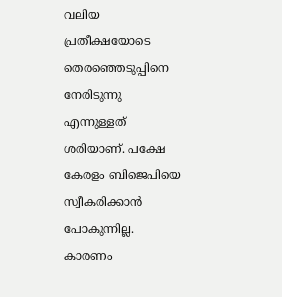വലിയ പ്രതീക്ഷയോടെ തെരഞ്ഞെടുപ്പിനെ നേരിടുന്നു എന്നുള്ളത് ശരിയാണ്. പക്ഷേ കേരളം ബിജെപിയെ സ്വീകരിക്കാൻ പോകുന്നില്ല. കാരണം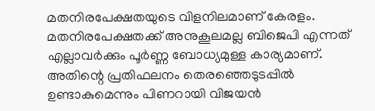മതനിരപേക്ഷതയുടെ വിളനിലമാണ് കേരളം. മതനിരപേക്ഷതക്ക് അനുകൂലമല്ല ബിജെപി എന്നത് എല്ലാവർക്കും പൂർണ്ണ ബോധ്യമുള്ള കാര്യമാണ്. അതിന്റെ പ്രതിഫലനം തെരഞ്ഞെടുടപ്പിൽ ഉണ്ടാകുമെന്നും പിണറായി വിജയൻ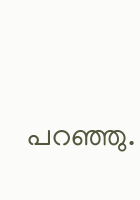പറഞ്ഞു‍.